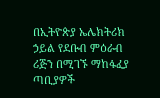በኢትዮጵያ ኤሌክትሪክ ኃይል የደቡብ ምዕራብ ሪጅን በሚገኙ ማከፋፈያ ጣቢያዎች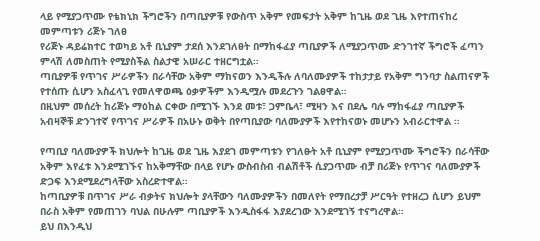ላይ የሚያጋጥሙ የቴክኒክ ችግሮችን በጣቢያዎቹ የውስጥ አቅም የመፍታት አቅም ከጊዜ ወደ ጊዜ እየተጠናከረ መምጣቱን ሪጅኑ ገለፀ
የሪጅኑ ዳይሬክተር ተወካይ አቶ ቢኒያም ታደሰ እንደገለፀት በማከፋፈያ ጣቢያዎች ለሚያጋጥሙ ድንገተኛ ችግሮች ፈጣን ምላሽ ለመስጠት የሚያስችል ስልታዊ አሠራር ተዘርግቷል።
ጣቢያዎቹ የጥገና ሥራዎችን በራሳቸው አቅም ማከናወን እንዲችሉ ለባለሙያዎች ተከታታይ የአቅም ግንባታ ስልጠናዎች የተሰጡ ሲሆን አስፈላጊ የመለዋወጫ ዕቃዎችም እንዲሟሉ መደረጉን ገልፀዋል።
በዚህም መሰረት ከሪጅኑ ማዕከል ርቀው በሚገኙ እንደ መቱ፣ ጋምቤላ፣ ሚዛን እና በደሌ ባሉ ማከፋፈያ ጣቢያዎች አብዛኞቹ ድንገተኛ የጥገና ሥራዎች በአሁኑ ወቅት በየጣቢያው ባለሙያዎች እየተከናወኑ መሆኑን አብራርተዋል ።

የጣቢያ ባለሙያዎች ክህሎት ከጊዜ ወደ ጊዜ እያደገ መምጣቱን የገለፁት አቶ ቢኒያም የሚያጋጥሙ ችግሮችን በራሳቸው አቅም እየፈቱ እንደሚገኙና ከአቅማቸው በላይ የሆኑ ውስብስብ ብልሽቶች ሲያጋጥሙ ብቻ በሪጅኑ የጥገና ባለሙያዎች ድጋፍ እንደሚደረግላቸው አስረድተዋል።
ከጣቢያዎቹ በጥገና ሥራ ብቃትና ክህሎት ያላቸውን ባለሙያዎችን በመለየት የማበረታቻ ሥርዓት የተዘረጋ ሲሆን ይህም በራስ አቅም የመጠገን ባህል በሁሉም ጣቢያዎች እንዲስፋፋ እያደረገው እንደሚገኝ ተናግረዋል።
ይህ በእንዲህ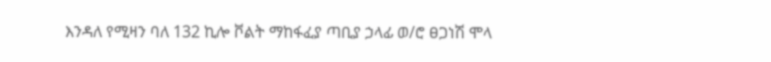እንዳለ የሚዛን ባለ 132 ኪሎ ቮልት ማከፋፈያ ጣቢያ ኃላፊ ወ/ሮ ፀጋነሽ ሞላ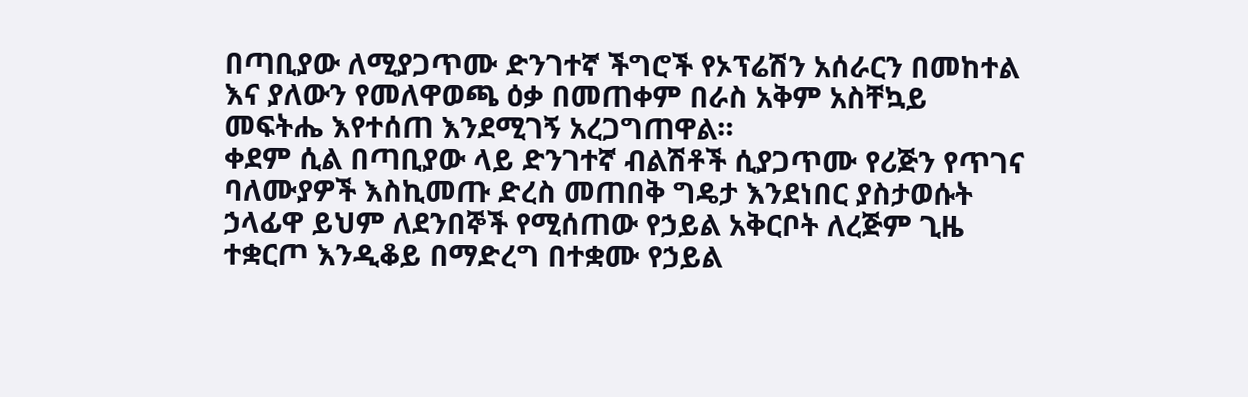በጣቢያው ለሚያጋጥሙ ድንገተኛ ችግሮች የኦፕሬሽን አሰራርን በመከተል እና ያለውን የመለዋወጫ ዕቃ በመጠቀም በራስ አቅም አስቸኳይ መፍትሔ እየተሰጠ እንደሚገኝ አረጋግጠዋል።
ቀደም ሲል በጣቢያው ላይ ድንገተኛ ብልሽቶች ሲያጋጥሙ የሪጅን የጥገና ባለሙያዎች እስኪመጡ ድረስ መጠበቅ ግዴታ እንደነበር ያስታወሱት ኃላፊዋ ይህም ለደንበኞች የሚሰጠው የኃይል አቅርቦት ለረጅም ጊዜ ተቋርጦ እንዲቆይ በማድረግ በተቋሙ የኃይል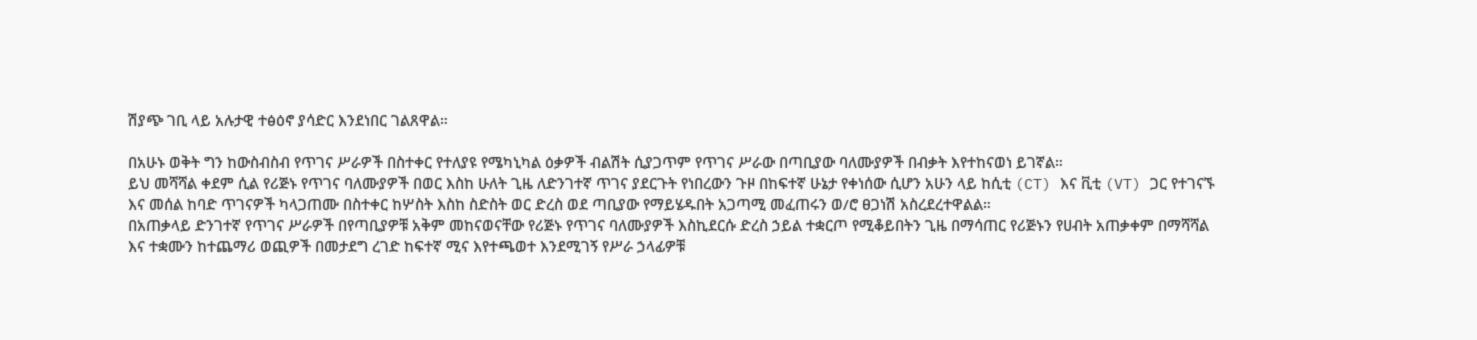ሽያጭ ገቢ ላይ አሉታዊ ተፅዕኖ ያሳድር እንደነበር ገልጸዋል።

በአሁኑ ወቅት ግን ከውስብስብ የጥገና ሥራዎች በስተቀር የተለያዩ የሜካኒካል ዕቃዎች ብልሽት ሲያጋጥም የጥገና ሥራው በጣቢያው ባለሙያዎች በብቃት እየተከናወነ ይገኛል።
ይህ መሻሻል ቀደም ሲል የሪጅኑ የጥገና ባለሙያዎች በወር እስከ ሁለት ጊዜ ለድንገተኛ ጥገና ያደርጉት የነበረውን ጉዞ በከፍተኛ ሁኔታ የቀነሰው ሲሆን አሁን ላይ ከሲቲ (CT) እና ቪቲ (VT) ጋር የተገናኙ እና መሰል ከባድ ጥገናዎች ካላጋጠሙ በስተቀር ከሦስት እስከ ስድስት ወር ድረስ ወደ ጣቢያው የማይሄዱበት አጋጣሚ መፈጠሩን ወ/ሮ ፀጋነሽ አስረደረተዋልል።
በአጠቃላይ ድንገተኛ የጥገና ሥራዎች በየጣቢያዎቹ አቅም መከናወናቸው የሪጅኑ የጥገና ባለሙያዎች እስኪደርሱ ድረስ ኃይል ተቋርጦ የሚቆይበትን ጊዜ በማሳጠር የሪጅኑን የሀብት አጠቃቀም በማሻሻል እና ተቋሙን ከተጨማሪ ወጪዎች በመታደግ ረገድ ከፍተኛ ሚና እየተጫወተ እንደሚገኝ የሥራ ኃላፊዎቹ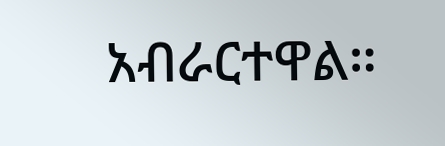አብራርተዋል።